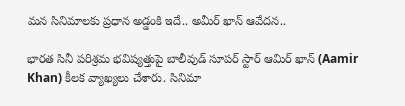మన సినిమాలకు ప్రధాన అడ్డంకి ఇదే.. అమీర్ ఖాన్ ఆవేద‌న..

భారత సినీ పరిశ్రమ భవిష్యత్తుపై బాలీవుడ్ సూపర్ స్టార్ ఆమిర్ ఖాన్ (Aamir Khan) కీలక వ్యాఖ్యలు చేశారు. సినిమా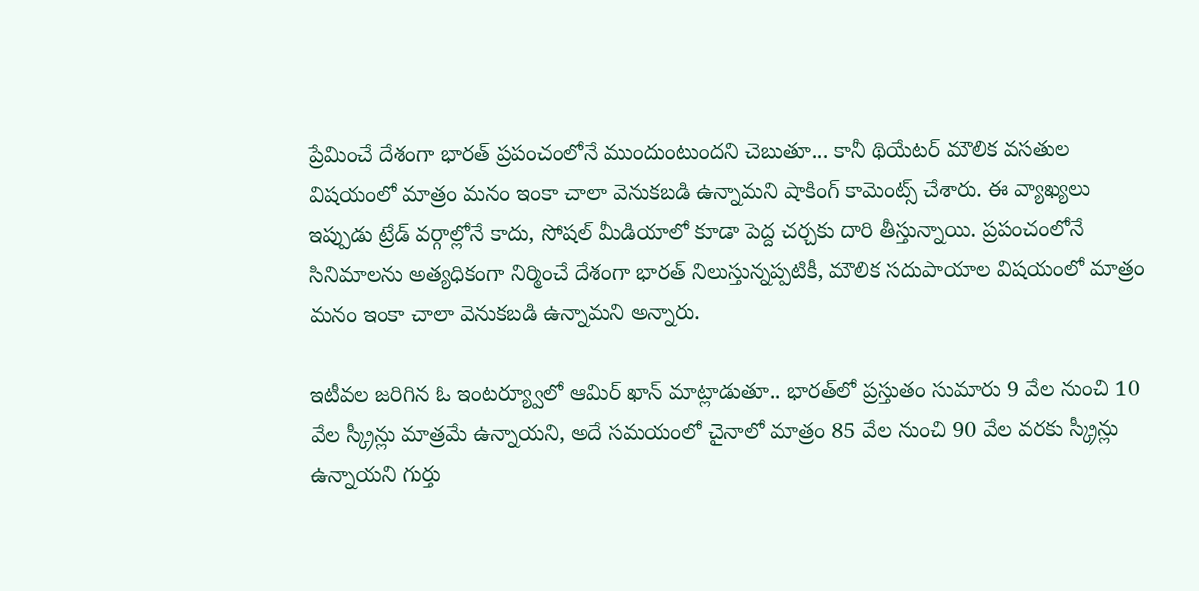ప్రేమించే దేశంగా భారత్ ప్రపంచంలోనే ముందుంటుందని చెబుతూ... కానీ థియేటర్ మౌలిక వసతుల విషయంలో మాత్రం మనం ఇంకా చాలా వెనుకబడి ఉన్నామని షాకింగ్ కామెంట్స్ చేశారు. ఈ వ్యాఖ్యలు ఇప్పుడు ట్రేడ్ వర్గాల్లోనే కాదు, సోషల్ మీడియాలో కూడా పెద్ద చర్చకు దారి తీస్తున్నాయి. ప్రపంచంలోనే సినిమాలను అత్యధికంగా నిర్మించే దేశంగా భారత్ నిలుస్తున్నప్పటికీ, మౌలిక సదుపాయాల విషయంలో మాత్రం మనం ఇంకా చాలా వెనుకబడి ఉన్నామని అన్నారు.

ఇటీవల జరిగిన ఓ ఇంటర్య్వూలో ఆమిర్ ఖాన్ మాట్లాడుతూ.. భారత్‌లో ప్రస్తుతం సుమారు 9 వేల నుంచి 10 వేల స్క్రీన్లు మాత్రమే ఉన్నాయని, అదే సమయంలో చైనాలో మాత్రం 85 వేల నుంచి 90 వేల వరకు స్క్రీన్లు ఉన్నాయని గుర్తు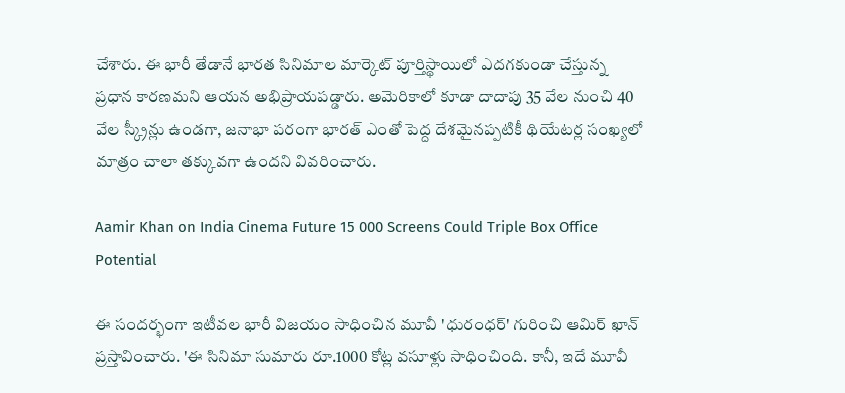చేశారు. ఈ భారీ తేడానే భారత సినిమాల మార్కెట్ పూర్తిస్థాయిలో ఎదగకుండా చేస్తున్న ప్రధాన కారణమని ఆయన అభిప్రాయపడ్డారు. అమెరికాలో కూడా దాదాపు 35 వేల నుంచి 40 వేల స్క్రీన్లు ఉండగా, జనాభా పరంగా భారత్ ఎంతో పెద్ద దేశమైనప్పటికీ థియేటర్ల సంఖ్యలో మాత్రం చాలా తక్కువగా ఉందని వివరించారు.

Aamir Khan on India Cinema Future 15 000 Screens Could Triple Box Office Potential

ఈ సందర్భంగా ఇటీవల భారీ విజయం సాధించిన మూవీ 'ధురంధర్' గురించి ఆమిర్ ఖాన్ ప్రస్తావించారు. 'ఈ సినిమా సుమారు రూ.1000 కోట్ల వసూళ్లు సాధించింది. కానీ, ఇదే మూవీ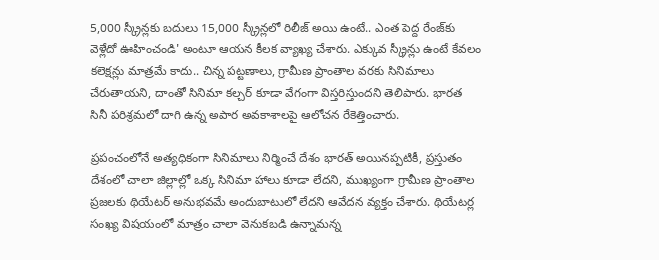5,000 స్క్రీన్లకు బదులు 15,000 స్క్రీన్లలో రిలీజ్ అయి ఉంటే.. ఎంత పెద్ద రేంజ్‌కు వెళ్లేదో ఊహించండి' అంటూ ఆయన కీలక వ్యాఖ్య చేశారు. ఎక్కువ స్క్రీన్లు ఉంటే కేవలం కలెక్షన్లు మాత్రమే కాదు.. చిన్న పట్టణాలు, గ్రామీణ ప్రాంతాల వరకు సినిమాలు చేరుతాయని, దాంతో సినిమా కల్చర్ కూడా వేగంగా విస్తరిస్తుందని తెలిపారు. భారత సినీ పరిశ్రమలో దాగి ఉన్న అపార అవకాశాలపై ఆలోచన రేకెత్తించారు.

ప్రపంచంలోనే అత్యధికంగా సినిమాలు నిర్మించే దేశం భారత్ అయినప్పటికీ, ప్రస్తుతం దేశంలో చాలా జిల్లాల్లో ఒక్క సినిమా హాలు కూడా లేదని, ముఖ్యంగా గ్రామీణ ప్రాంతాల ప్రజలకు థియేటర్ అనుభవమే అందుబాటులో లేదని ఆవేదన వ్యక్తం చేశారు. థియేటర్ల సంఖ్య విషయంలో మాత్రం చాలా వెనుకబడి ఉన్నామన్న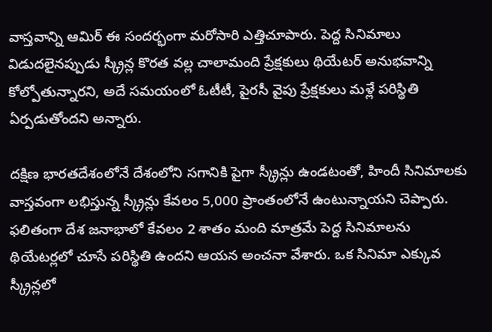వాస్తవాన్ని ఆమిర్ ఈ సందర్భంగా మరోసారి ఎత్తిచూపారు. పెద్ద సినిమాలు విడుదలైనప్పుడు స్క్రీన్ల కొరత వల్ల చాలామంది ప్రేక్షకులు థియేటర్ అనుభవాన్ని కోల్పోతున్నారని, అదే సమయంలో ఓటీటీ, పైరసీ వైపు ప్రేక్షకులు మళ్లే పరిస్థితి ఏర్పడుతోందని అన్నారు.

దక్షిణ భారతదేశంలోనే దేశంలోని సగానికి పైగా స్క్రీన్లు ఉండటంతో, హిందీ సినిమాలకు వాస్తవంగా లభిస్తున్న స్క్రీన్లు కేవలం 5,000 ప్రాంతంలోనే ఉంటున్నాయని చెప్పారు. ఫలితంగా దేశ జనాభాలో కేవలం 2 శాతం మంది మాత్రమే పెద్ద సినిమాలను థియేటర్లలో చూసే పరిస్థితి ఉందని ఆయన అంచనా వేశారు. ఒక సినిమా ఎక్కువ స్క్రీన్లలో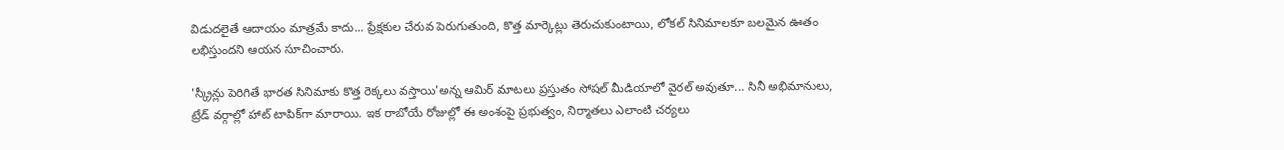విడుదలైతే ఆదాయం మాత్రమే కాదు... ప్రేక్షకుల చేరువ పెరుగుతుంది, కొత్త మార్కెట్లు తెరుచుకుంటాయి, లోకల్ సినిమాలకూ బలమైన ఊతం లభిస్తుందని ఆయన సూచించారు.

'స్క్రీన్లు పెరిగితే భారత సినిమాకు కొత్త రెక్కలు వస్తాయి'అన్న ఆమిర్ మాటలు ప్రస్తుతం సోషల్ మీడియాలో వైరల్ అవుతూ... సినీ అభిమానులు, ట్రేడ్ వర్గాల్లో హాట్ టాపిక్‌గా మారాయి. ఇక రాబోయే రోజుల్లో ఈ అంశంపై ప్రభుత్వం, నిర్మాతలు ఎలాంటి చర్యలు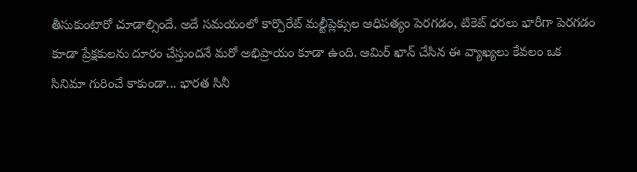తీసుకుంటారో చూడాల్సిందే. అదే సమయంలో కార్పొరేట్ మల్టీప్లెక్సుల ఆధిపత్యం పెరగడం, టికెట్ ధరలు భారీగా పెరగడం కూడా ప్రేక్షకులను దూరం చేస్తుందనే మరో అభిప్రాయం కూడా ఉంది. ఆమిర్ ఖాన్ చేసిన ఈ వ్యాఖ్యలు కేవలం ఒక సినిమా గురించే కాకుండా... భారత సినీ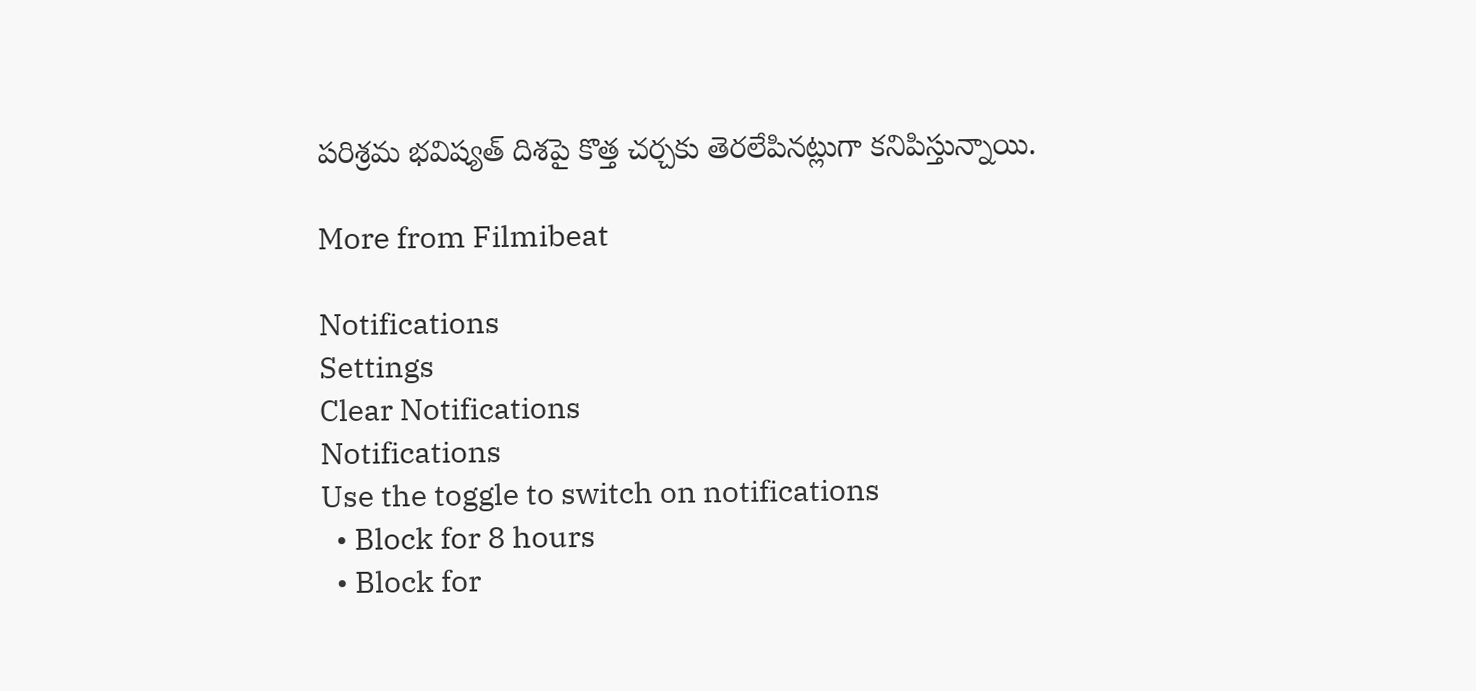పరిశ్రమ భవిష్యత్ దిశపై కొత్త చర్చకు తెరలేపినట్లుగా కనిపిస్తున్నాయి.

More from Filmibeat

Notifications
Settings
Clear Notifications
Notifications
Use the toggle to switch on notifications
  • Block for 8 hours
  • Block for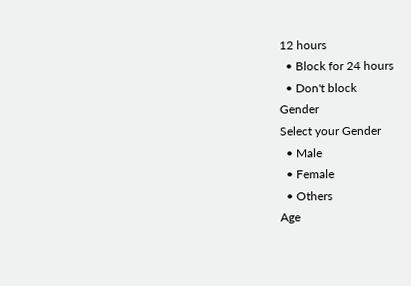12 hours
  • Block for 24 hours
  • Don't block
Gender
Select your Gender
  • Male
  • Female
  • Others
Age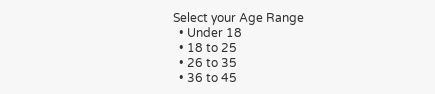Select your Age Range
  • Under 18
  • 18 to 25
  • 26 to 35
  • 36 to 45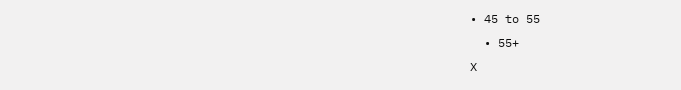• 45 to 55
  • 55+
X